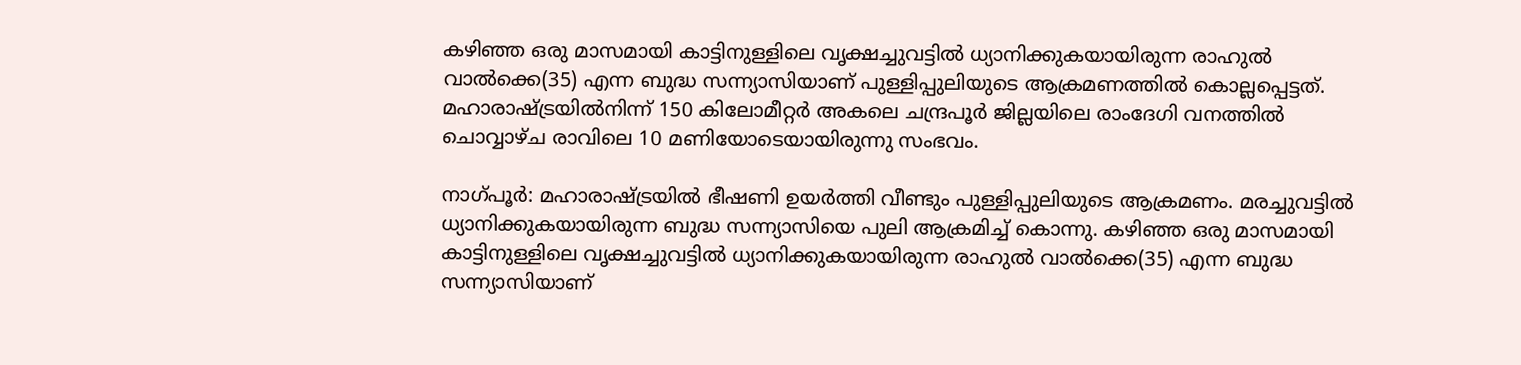കഴിഞ്ഞ ഒരു മാസമായി കാട്ടിനുള്ളിലെ വൃക്ഷച്ചുവട്ടിൽ ധ്യാനിക്കുകയായിരുന്ന രാഹുൽ വാൽ‌ക്കെ(35) എന്ന ബുദ്ധ സന്ന്യാസിയാണ് പുള്ളിപ്പുലിയുടെ ആക്രമണത്തിൽ കൊല്ലപ്പെട്ടത്. മഹാരാഷ്ട്രയിൽനിന്ന് 150 കിലോമീറ്റർ അകലെ ചന്ദ്രപൂർ ജില്ലയിലെ രാംദേഗി വനത്തിൽ ചൊവ്വാഴ്ച രാവിലെ 10 മണിയോടെയായിരുന്നു സംഭവം.

നാഗ്പൂർ: മഹാരാഷ്ട്രയിൽ ഭീഷണി ഉയർത്തി വീണ്ടും പുള്ളിപ്പുലിയുടെ ആക്രമണം. മരച്ചുവട്ടിൽ ധ്യാനിക്കുകയായിരുന്ന ബുദ്ധ സന്ന്യാസിയെ പുലി ആക്രമിച്ച് കൊന്നു. കഴിഞ്ഞ ഒരു മാസമായി കാട്ടിനുള്ളിലെ വൃക്ഷച്ചുവട്ടിൽ ധ്യാനിക്കുകയായിരുന്ന രാഹുൽ വാൽ‌ക്കെ(35) എന്ന ബുദ്ധ സന്ന്യാസിയാണ്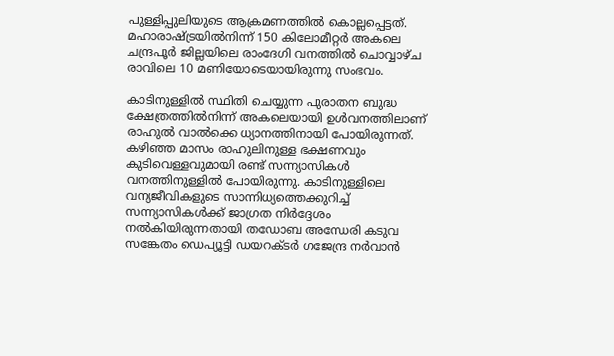പുള്ളിപ്പുലിയുടെ ആക്രമണത്തിൽ കൊല്ലപ്പെട്ടത്. മഹാരാഷ്ട്രയിൽനിന്ന് 150 കിലോമീറ്റർ അകലെ ചന്ദ്രപൂർ ജില്ലയിലെ രാംദേഗി വനത്തിൽ ചൊവ്വാഴ്ച രാവിലെ 10 മണിയോടെയായിരുന്നു സംഭവം.

കാടിനുള്ളിൽ സ്ഥിതി ചെയ്യുന്ന പുരാതന ബുദ്ധ ക്ഷേത്രത്തിൽനിന്ന് അകലെയായി ഉൾവനത്തിലാണ് രാഹുൽ വാൽക്കെ ധ്യാനത്തിനായി പോയിരുന്നത്. കഴിഞ്ഞ മാസം രാഹുലിനുള്ള ഭക്ഷണവും കുടിവെള്ളവുമായി രണ്ട് സന്ന്യാസികൾ വനത്തിനുള്ളിൽ പോയിരുന്നു. കാടിനുള്ളിലെ വന്യജീവികളുടെ സാന്നിധ്യത്തെക്കുറിച്ച് സന്ന്യാസികൾക്ക് ജാഗ്രത നിർദ്ദേശം നൽകിയിരുന്നതായി തഡോബ അന്ധേരി കടുവ സങ്കേതം ഡെപ്യൂട്ടി ഡയറക്ടർ ഗജേന്ദ്ര നർവാൻ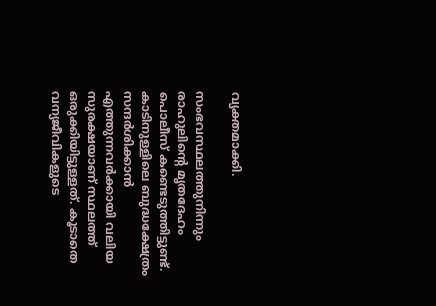വ്യക്തമാക്കി.

സംഭവസ്ഥലത്തുനിന്നും രാഹുലിന്റെ മൃതദേഹം പൊലീസ് കണ്ടെടുത്തിട്ടുണ്ട്. കാടിനുള്ളിലെ ബുദ്ധക്ഷേത്രം സന്ദർശിക്കാൻ എത്തുന്നവർക്കായി വലിയ സുരക്ഷയാണ് സ്ഥലത്ത് ഒരുക്കിയിട്ടുള്ളത്. കൂടാതെ വന്യജീവികളുടെ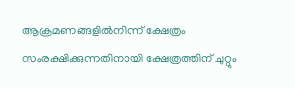ആക്രമണങ്ങളിൽനിന്ന് ക്ഷേത്രം സംരക്ഷിക്കുന്നതിനായി ക്ഷേത്രത്തിന് ചുറ്റും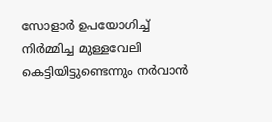സോളാർ ഉപയോഗിച്ച് നിർമ്മിച്ച മുള്ളവേലി കെട്ടിയിട്ടുണ്ടെന്നും നർവാൻ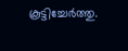കൂട്ടിച്ചേർത്തു.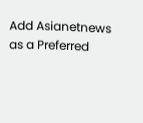Add Asianetnews as a Preferred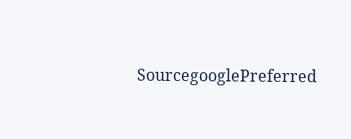SourcegooglePreferred